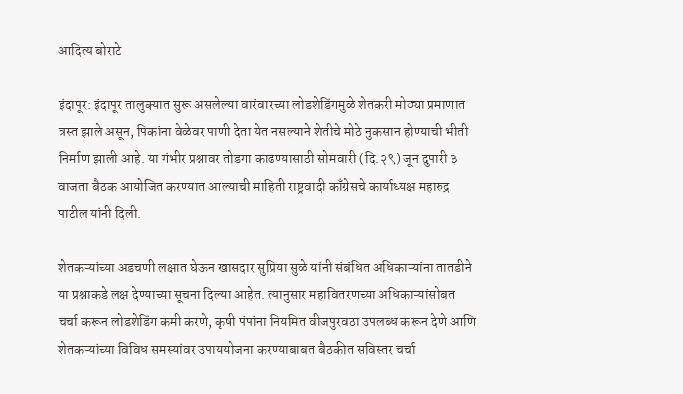आदित्य बोराटे

इंदापूर: इंदापूर तालुक्यात सुरू असलेल्या वारंवारच्या लोडशेडिंगमुळे शेतकरी मोठ्या प्रमाणात त्रस्त झाले असून, पिकांना वेळेवर पाणी देता येत नसल्याने शेतीचे मोठे नुकसान होण्याची भीती निर्माण झाली आहे. या गंभीर प्रश्नावर तोडगा काढण्यासाठी सोमवारी (दि.२९) जून दुपारी ३ वाजता बैठक आयोजित करण्यात आल्याची माहिती राष्ट्रवादी काँग्रेसचे कार्याध्यक्ष महारुद्र पाटील यांनी दिली.

शेतकऱ्यांच्या अडचणी लक्षात घेऊन खासदार सुप्रिया सुळे यांनी संबंधित अधिकाऱ्यांना तातडीने या प्रश्नाकडे लक्ष देण्याच्या सूचना दिल्या आहेत. त्यानुसार महावितरणच्या अधिकाऱ्यांसोबत चर्चा करून लोडशेडिंग कमी करणे, कृषी पंपांना नियमित वीजपुरवठा उपलब्ध करून देणे आणि शेतकऱ्यांच्या विविध समस्यांवर उपाययोजना करण्याबाबत बैठकीत सविस्तर चर्चा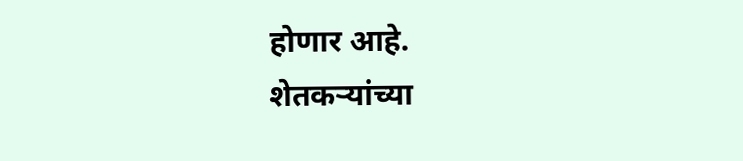होणार आहे.
शेतकऱ्यांच्या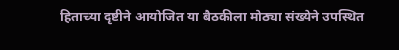हिताच्या दृष्टीने आयोजित या बैठकीला मोठ्या संख्येने उपस्थित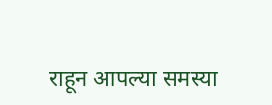राहून आपल्या समस्या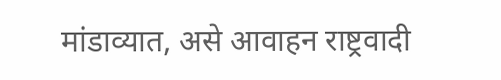मांडाव्यात, असे आवाहन राष्ट्रवादी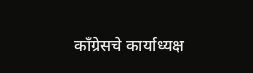काँग्रेसचे कार्याध्यक्ष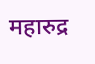महारुद्र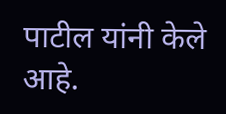पाटील यांनी केले आहे.